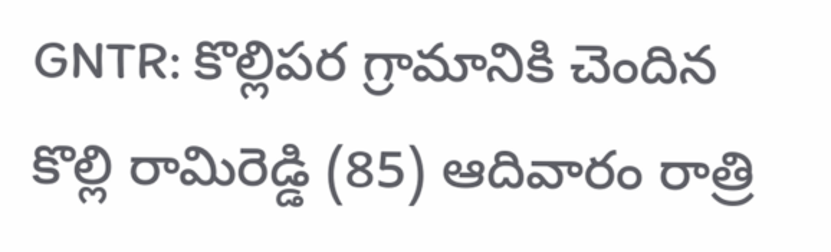GNTR: కొల్లిపర గ్రామానికి చెందిన కొల్లి రామిరెడ్డి (85) ఆదివారం రాత్రి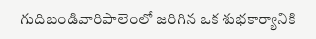గుదిబండివారిపాలెంలో జరిగిన ఒక శుభకార్యానికి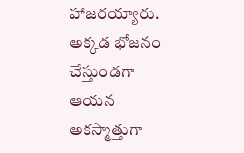హాజరయ్యారు. అక్కడ భోజనం చేస్తుండగా ఆయన అకస్మాత్తుగా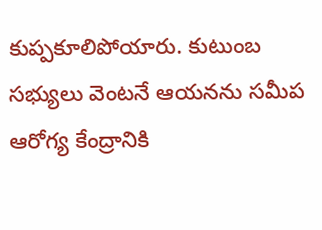కుప్పకూలిపోయారు. కుటుంబ సభ్యులు వెంటనే ఆయనను సమీప ఆరోగ్య కేంద్రానికి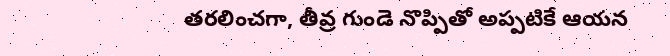తరలించగా, తీవ్ర గుండె నొప్పితో అప్పటికే ఆయన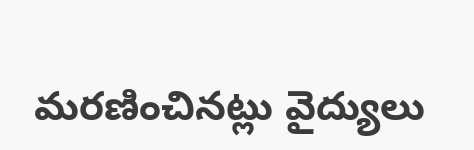మరణించినట్లు వైద్యులు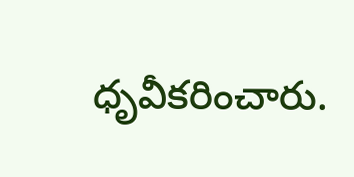ధృవీకరించారు.